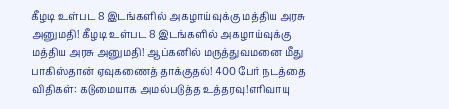கீழடி உள்பட 8 இடங்களில் அகழாய்வுக்கு மத்திய அரசு அனுமதி! கீழடி உள்பட 8 இடங்களில் அகழாய்வுக்கு மத்திய அரசு அனுமதி! ஆப்கனில் மருத்துவமனை மீது பாகிஸ்தான் ஏவுகணைத் தாக்குதல்! 400 பேர் நடத்தை விதிகள்: கடுமையாக அமல்படுத்த உத்தரவு!எரிவாயு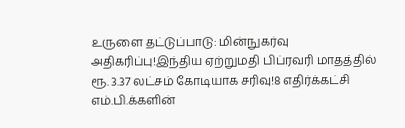உருளை தட்டுப்பாடு: மின்நுகர்வு அதிகரிப்பு!இந்திய ஏற்றுமதி பிப்ரவரி மாதத்தில் ரூ. 3.37 லட்சம் கோடியாக சரிவு!8 எதிர்க்கட்சி எம்.பி.க்களின்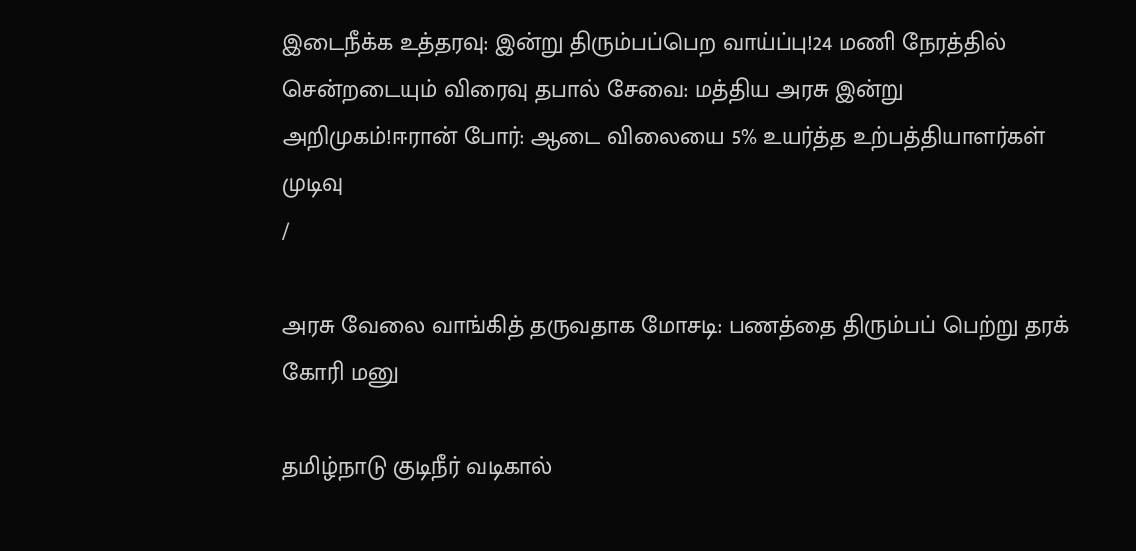இடைநீக்க உத்தரவு: இன்று திரும்பப்பெற வாய்ப்பு!24 மணி நேரத்தில் சென்றடையும் விரைவு தபால் சேவை: மத்திய அரசு இன்று அறிமுகம்!ஈரான் போர்: ஆடை விலையை 5% உயர்த்த உற்பத்தியாளர்கள் முடிவு
/

அரசு வேலை வாங்கித் தருவதாக மோசடி: பணத்தை திரும்பப் பெற்று தரக் கோரி மனு

தமிழ்நாடு குடிநீர் வடிகால்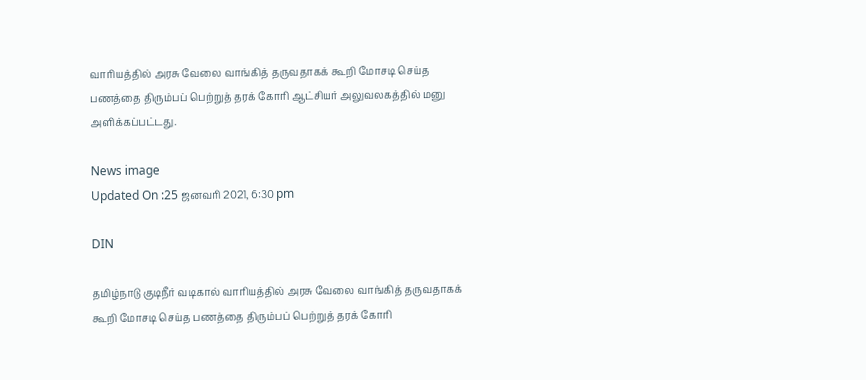வாரியத்தில் அரசு வேலை வாங்கித் தருவதாகக் கூறி மோசடி செய்த பணத்தை திரும்பப் பெற்றுத் தரக் கோரி ஆட்சியர் அலுவலகத்தில் மனு அளிக்கப்பட்டது.

News image
Updated On :25 ஜனவரி 2021, 6:30 pm

DIN

தமிழ்நாடு குடிநீர் வடிகால் வாரியத்தில் அரசு வேலை வாங்கித் தருவதாகக் கூறி மோசடி செய்த பணத்தை திரும்பப் பெற்றுத் தரக் கோரி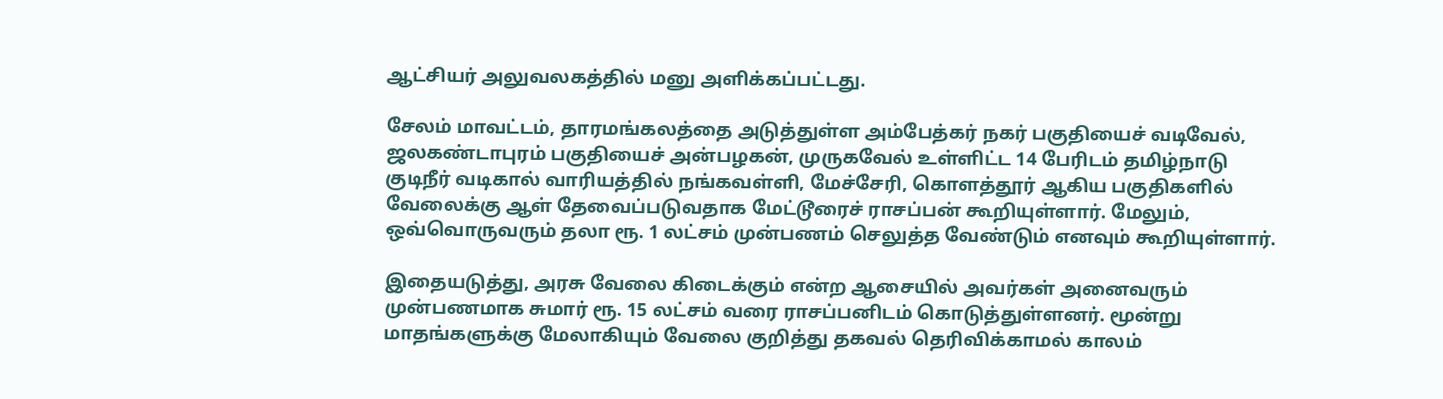ஆட்சியர் அலுவலகத்தில் மனு அளிக்கப்பட்டது.

சேலம் மாவட்டம், தாரமங்கலத்தை அடுத்துள்ள அம்பேத்கர் நகர் பகுதியைச் வடிவேல், ஜலகண்டாபுரம் பகுதியைச் அன்பழகன், முருகவேல் உள்ளிட்ட 14 பேரிடம் தமிழ்நாடு குடிநீர் வடிகால் வாரியத்தில் நங்கவள்ளி, மேச்சேரி, கொளத்தூர் ஆகிய பகுதிகளில் வேலைக்கு ஆள் தேவைப்படுவதாக மேட்டூரைச் ராசப்பன் கூறியுள்ளார். மேலும், ஒவ்வொருவரும் தலா ரூ. 1 லட்சம் முன்பணம் செலுத்த வேண்டும் எனவும் கூறியுள்ளார்.

இதையடுத்து, அரசு வேலை கிடைக்கும் என்ற ஆசையில் அவர்கள் அனைவரும் முன்பணமாக சுமார் ரூ. 15 லட்சம் வரை ராசப்பனிடம் கொடுத்துள்ளனர். மூன்று மாதங்களுக்கு மேலாகியும் வேலை குறித்து தகவல் தெரிவிக்காமல் காலம்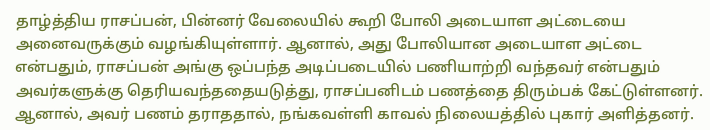தாழ்த்திய ராசப்பன், பின்னர் வேலையில் கூறி போலி அடையாள அட்டையை அனைவருக்கும் வழங்கியுள்ளார். ஆனால், அது போலியான அடையாள அட்டை என்பதும், ராசப்பன் அங்கு ஒப்பந்த அடிப்படையில் பணியாற்றி வந்தவர் என்பதும் அவர்களுக்கு தெரியவந்ததையடுத்து, ராசப்பனிடம் பணத்தை திரும்பக் கேட்டுள்ளனர். ஆனால், அவர் பணம் தராததால், நங்கவள்ளி காவல் நிலையத்தில் புகார் அளித்தனர்.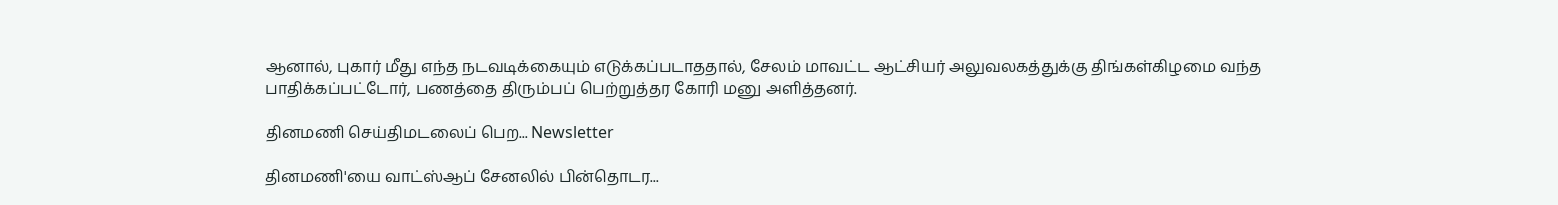ஆனால், புகார் மீது எந்த நடவடிக்கையும் எடுக்கப்படாததால், சேலம் மாவட்ட ஆட்சியர் அலுவலகத்துக்கு திங்கள்கிழமை வந்த பாதிக்கப்பட்டோர், பணத்தை திரும்பப் பெற்றுத்தர கோரி மனு அளித்தனர்.

தினமணி செய்திமடலைப் பெற... Newsletter

தினமணி'யை வாட்ஸ்ஆப் சேனலில் பின்தொடர...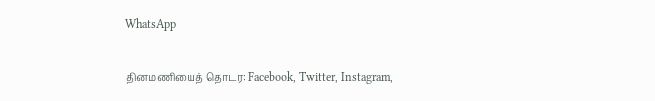WhatsApp

தினமணியைத் தொடர: Facebook, Twitter, Instagram,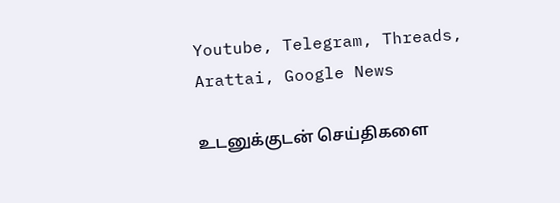Youtube, Telegram, Threads, Arattai, Google News

உடனுக்குடன் செய்திகளை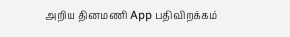அறிய தினமணி App பதிவிறக்கம்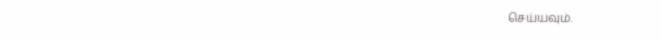செய்யவும்.